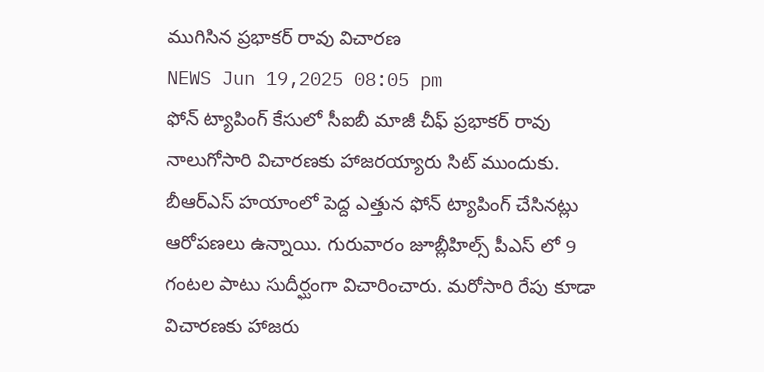ముగిసిన ప్రభాకర్ రావు విచారణ
NEWS Jun 19,2025 08:05 pm
ఫోన్ ట్యాపింగ్ కేసులో సీఐబీ మాజీ చీఫ్ ప్రభాకర్ రావు నాలుగోసారి విచారణకు హాజరయ్యారు సిట్ ముందుకు. బీఆర్ఎస్ హయాంలో పెద్ద ఎత్తున ఫోన్ ట్యాపింగ్ చేసినట్లు ఆరోపణలు ఉన్నాయి. గురువారం జూబ్లీహిల్స్ పీఎస్ లో 9 గంటల పాటు సుదీర్ఘంగా విచారించారు. మరోసారి రేపు కూడా విచారణకు హాజరు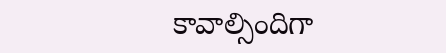కావాల్సిందిగా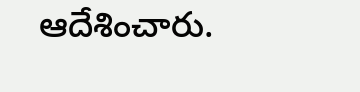ఆదేశించారు.